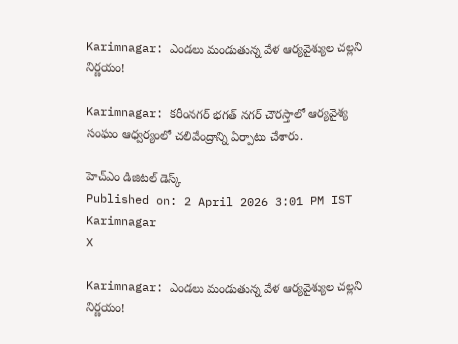Karimnagar: ఎండలు మండుతున్న వేళ ఆర్యవైశ్యుల చల్లని నిర్ణయం!

Karimnagar: కరీంనగర్ భగత్ నగర్ చౌరస్తాలో ఆర్యవైశ్య సంఘం ఆధ్వర్యంలో చలివేంద్రాన్ని ఏర్పాటు చేశారు.

హెచ్ఎం డిజిటల్ డెస్క్
Published on: 2 April 2026 3:01 PM IST
Karimnagar
X

Karimnagar: ఎండలు మండుతున్న వేళ ఆర్యవైశ్యుల చల్లని నిర్ణయం!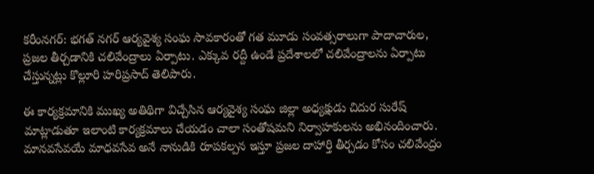కరీంనగర్: భగత్ నగర్ ఆర్యవైశ్య సంఘ సావకారంతో గత మూడు సంవత్సరాలుగా పాదాచారుల, ప్రజల తీర్చడానికి చలివేంద్రాలు ఏర్పాటు. ఎక్కువ రద్దీ ఉండే ప్రదేశాలలో చలివేంద్రాలను ఏర్పాటు చేస్తున్నట్లు కొల్లూరి హరిప్రసాద్ తెలిపారు.

ఈ కార్యక్రమానికి ముఖ్య అతిథిగా విచ్చేసిన ఆర్యవైశ్య సంఘ జిల్లా అధ్యక్షుడు చిదుర సురేష్ మాట్లాడుతూ ఇలాంటి కార్యక్రమాలు చేయడం చాలా సంతోషమని నిర్వాహకులను అభినందించారు. మానవసేవయే మాధవసేవ అనే నానుడికి రూపకల్పన ఇస్తూ ప్రజల దాహార్తి తీర్చడం కోసం చలివేంద్రం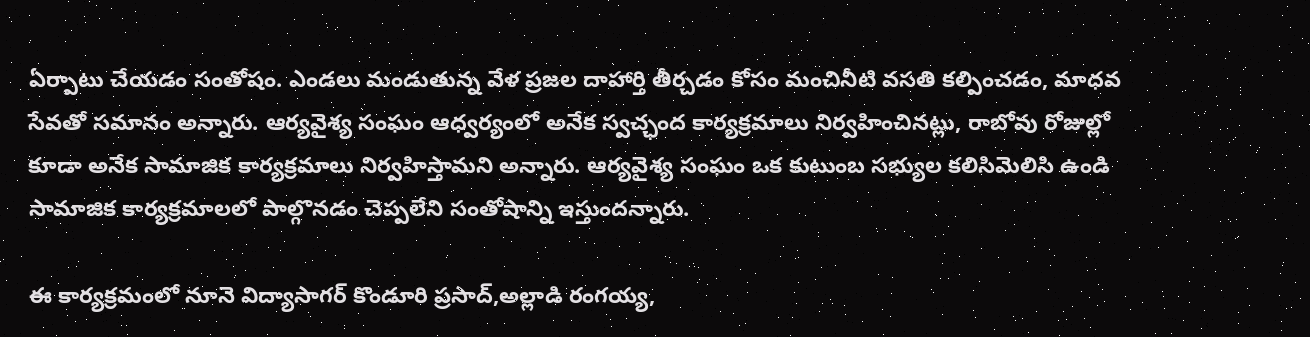ఏర్పాటు చేయడం సంతోషం. ఎండలు మండుతున్న వేళ ప్రజల దాహార్తి తీర్చడం కోసం మంచినీటి వసతి కల్పించడం, మాధవ సేవతో సమానం అన్నారు. ఆర్యవైశ్య సంఘం ఆధ్వర్యంలో అనేక స్వచ్ఛంద కార్యక్రమాలు నిర్వహించినట్లు, రాబోవు రోజుల్లో కూడా అనేక సామాజిక కార్యక్రమాలు నిర్వహిస్తామని అన్నారు. ఆర్యవైశ్య సంఘం ఒక కుటుంబ సభ్యుల కలిసిమెలిసి ఉండి సామాజిక కార్యక్రమాలలో పాల్గొనడం చెప్పలేని సంతోషాన్ని ఇస్తుందన్నారు.

ఈ కార్యక్రమంలో నూనె విద్యాసాగర్ కొండూరి ప్రసాద్,అల్లాడి రంగయ్య,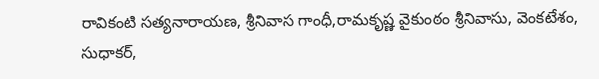రావికంటి సత్యనారాయణ, శ్రీనివాస గాంధీ,రామకృష్ణ వైకుంఠం శ్రీనివాసు, వెంకటేశం, సుధాకర్,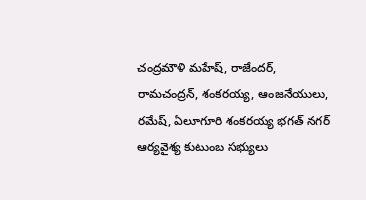చంద్రమౌళి మహేష్, రాజేందర్, రామచంద్రన్, శంకరయ్య, ఆంజనేయులు, రమేష్, ఏలూగూరి శంకరయ్య భగత్ నగర్ ఆర్యవైశ్య కుటుంబ సభ్యులు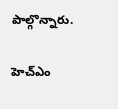పాల్గొన్నారు.

హెచ్ఎం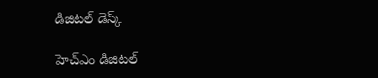డిజిటల్ డెస్క్

హెచ్ఎం డిజిటల్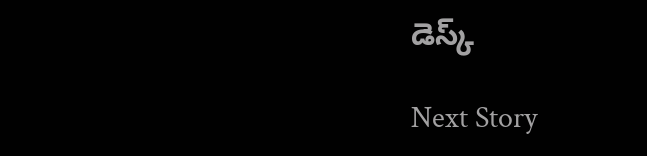డెస్క్

Next Story